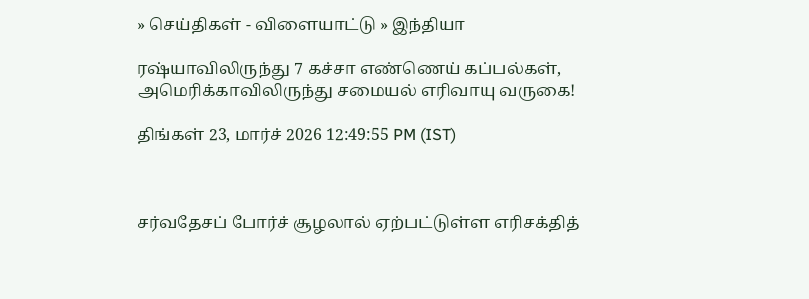» செய்திகள் - விளையாட்டு » இந்தியா

ரஷ்யாவிலிருந்து 7 கச்சா எண்ணெய் கப்பல்கள், அமெரிக்காவிலிருந்து சமையல் எரிவாயு வருகை!

திங்கள் 23, மார்ச் 2026 12:49:55 PM (IST)



சர்வதேசப் போர்ச் சூழலால் ஏற்பட்டுள்ள எரிசக்தித்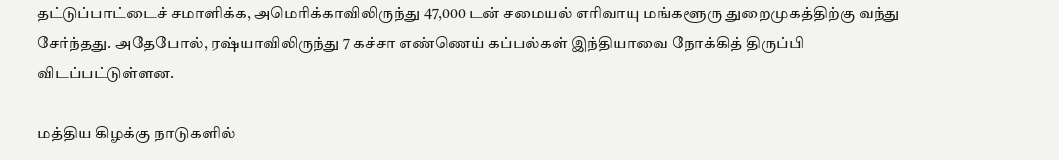தட்டுப்பாட்டைச் சமாளிக்க, அமெரிக்காவிலிருந்து 47,000 டன் சமையல் எரிவாயு மங்களூரு துறைமுகத்திற்கு வந்து சேர்ந்தது. அதேபோல், ரஷ்யாவிலிருந்து 7 கச்சா எண்ணெய் கப்பல்கள் இந்தியாவை நோக்கித் திருப்பி விடப்பட்டுள்ளன.

மத்திய கிழக்கு நாடுகளில்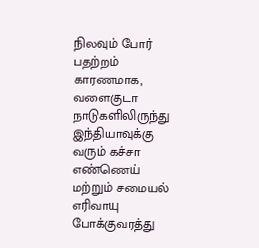நிலவும் போர் பதற்றம் காரணமாக, வளைகுடா நாடுகளிலிருந்து இந்தியாவுக்கு வரும் கச்சா எண்ணெய் மற்றும் சமையல் எரிவாயு போக்குவரத்து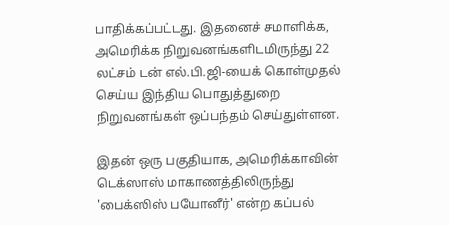பாதிக்கப்பட்டது. இதனைச் சமாளிக்க, அமெரிக்க நிறுவனங்களிடமிருந்து 22 லட்சம் டன் எல்.பி.ஜி-யைக் கொள்முதல் செய்ய இந்திய பொதுத்துறை நிறுவனங்கள் ஒப்பந்தம் செய்துள்ளன.

இதன் ஒரு பகுதியாக, அமெரிக்காவின் டெக்ஸாஸ் மாகாணத்திலிருந்து 'பைக்ஸிஸ் பயோனீர்' என்ற கப்பல்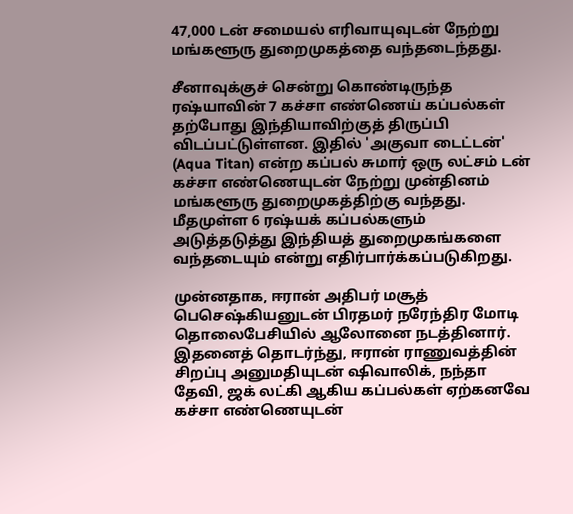47,000 டன் சமையல் எரிவாயுவுடன் நேற்று மங்களூரு துறைமுகத்தை வந்தடைந்தது.

சீனாவுக்குச் சென்று கொண்டிருந்த ரஷ்யாவின் 7 கச்சா எண்ணெய் கப்பல்கள் தற்போது இந்தியாவிற்குத் திருப்பி விடப்பட்டுள்ளன. இதில் 'அகுவா டைட்டன்' (Aqua Titan) என்ற கப்பல் சுமார் ஒரு லட்சம் டன் கச்சா எண்ணெயுடன் நேற்று முன்தினம் மங்களூரு துறைமுகத்திற்கு வந்தது. மீதமுள்ள 6 ரஷ்யக் கப்பல்களும் அடுத்தடுத்து இந்தியத் துறைமுகங்களை வந்தடையும் என்று எதிர்பார்க்கப்படுகிறது.

முன்னதாக, ஈரான் அதிபர் மசூத் பெசெஷ்கியனுடன் பிரதமர் நரேந்திர மோடி தொலைபேசியில் ஆலோனை நடத்தினார். இதனைத் தொடர்ந்து, ஈரான் ராணுவத்தின் சிறப்பு அனுமதியுடன் ஷிவாலிக், நந்தா தேவி, ஜக் லட்கி ஆகிய கப்பல்கள் ஏற்கனவே கச்சா எண்ணெயுடன்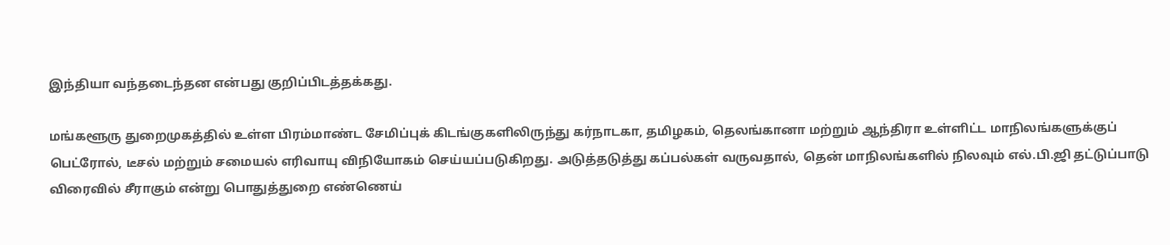இந்தியா வந்தடைந்தன என்பது குறிப்பிடத்தக்கது.

மங்களூரு துறைமுகத்தில் உள்ள பிரம்மாண்ட சேமிப்புக் கிடங்குகளிலிருந்து கர்நாடகா, தமிழகம், தெலங்கானா மற்றும் ஆந்திரா உள்ளிட்ட மாநிலங்களுக்குப் பெட்ரோல், டீசல் மற்றும் சமையல் எரிவாயு விநியோகம் செய்யப்படுகிறது. அடுத்தடுத்து கப்பல்கள் வருவதால், தென் மாநிலங்களில் நிலவும் எல்.பி.ஜி தட்டுப்பாடு விரைவில் சீராகும் என்று பொதுத்துறை எண்ணெய்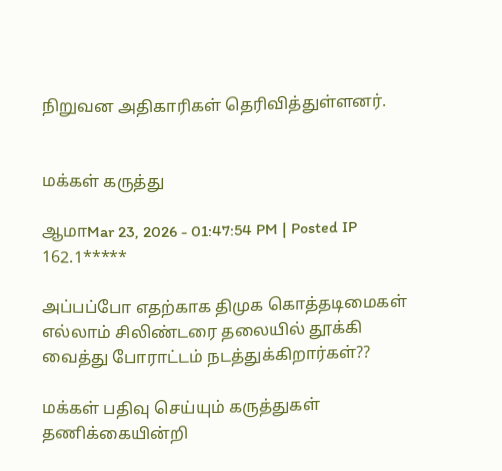நிறுவன அதிகாரிகள் தெரிவித்துள்ளனர்.


மக்கள் கருத்து

ஆமாMar 23, 2026 - 01:47:54 PM | Posted IP 162.1*****

அப்பப்போ எதற்காக திமுக கொத்தடிமைகள் எல்லாம் சிலிண்டரை தலையில் தூக்கி வைத்து போராட்டம் நடத்துக்கிறார்கள்??

மக்கள் பதிவு செய்யும் கருத்துகள் தணிக்கையின்றி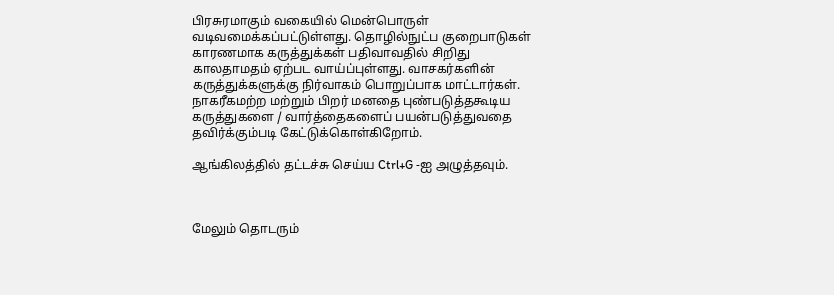பிரசுரமாகும் வகையில் மென்பொருள் வடிவமைக்கப்பட்டுள்ளது. தொழில்நுட்ப குறைபாடுகள் காரணமாக கருத்துக்கள் பதிவாவதில் சிறிது காலதாமதம் ஏற்பட வாய்ப்புள்ளது. வாசகர்களின் கருத்துக்களுக்கு நிர்வாகம் பொறுப்பாக மாட்டார்கள். நாகரீகமற்ற மற்றும் பிறர் மனதை புண்படுத்தகூடிய கருத்துகளை / வார்த்தைகளைப் பயன்படுத்துவதை தவிர்க்கும்படி கேட்டுக்கொள்கிறோம்.

ஆங்கிலத்தில் தட்டச்சு செய்ய Ctrl+G -ஐ அழுத்தவும்.



மேலும் தொடரும்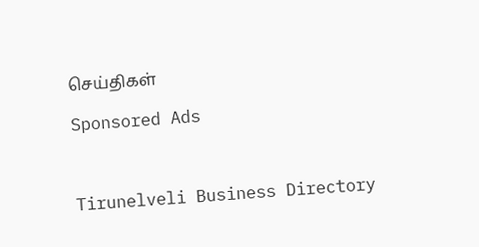செய்திகள்

Sponsored Ads



Tirunelveli Business Directory